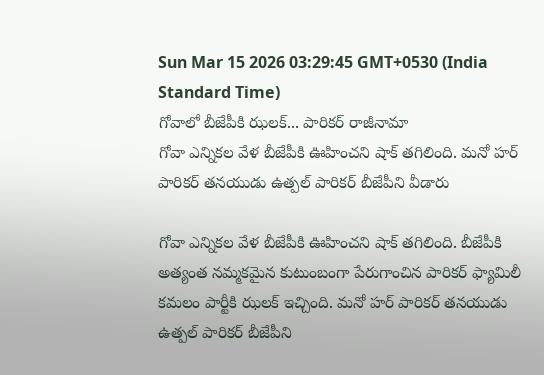Sun Mar 15 2026 03:29:45 GMT+0530 (India Standard Time)
గోవాలో బీజేపీకి ఝలక్... పారికర్ రాజీనామా
గోవా ఎన్నికల వేళ బీజేపీకి ఊహించని షాక్ తగిలింది. మనో హర్ పారికర్ తనయుడు ఉత్పల్ పారికర్ బీజేపీని వీడారు

గోవా ఎన్నికల వేళ బీజేపీకి ఊహించని షాక్ తగిలింది. బీజేపీకి అత్యంత నమ్మకమైన కుటుంబంగా పేరుగాంచిన పారికర్ ఫ్యామిలీ కమలం పార్టీకి ఝలక్ ఇచ్చింది. మనో హర్ పారికర్ తనయుడు ఉత్పల్ పారికర్ బీజేపీని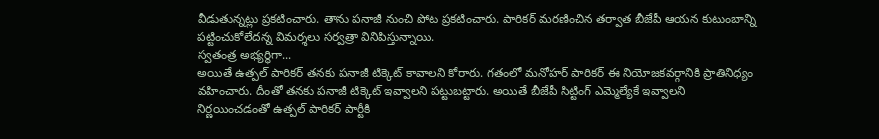వీడుతున్నట్లు ప్రకటించారు. తాను పనాజీ నుంచి పోట ప్రకటించారు. పారికర్ మరణించిన తర్వాత బీజేపీ ఆయన కుటుంబాన్ని పట్టించుకోలేదన్న విమర్శలు సర్వత్రా వినిపిస్తున్నాయి.
స్వతంత్ర అభ్యర్థిగా...
అయితే ఉత్పల్ పారికర్ తనకు పనాజీ టిక్కెట్ కావాలని కోరారు. గతంలో మనోహర్ పారికర్ ఈ నియోజకవర్గానికి ప్రాతినిధ్యం వహించారు. దీంతో తనకు పనాజీ టిక్కెట్ ఇవ్వాలని పట్టుబట్టారు. అయితే బీజేపీ సిట్టింగ్ ఎమ్మెల్యేకే ఇవ్వాలని నిర్ణయించడంతో ఉత్పల్ పారికర్ పార్టీకి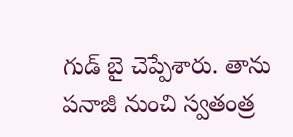గుడ్ బై చెప్పేశారు. తాను పనాజీ నుంచి స్వతంత్ర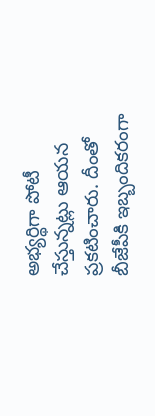అభ్యర్థిగా పోటీ చేస్తున్నట్లు ఆయన ప్రకటించారు. దీంతో బీజేపీకి ఇబ్బందికరంగా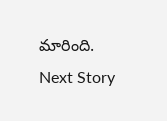మారింది.
Next Story